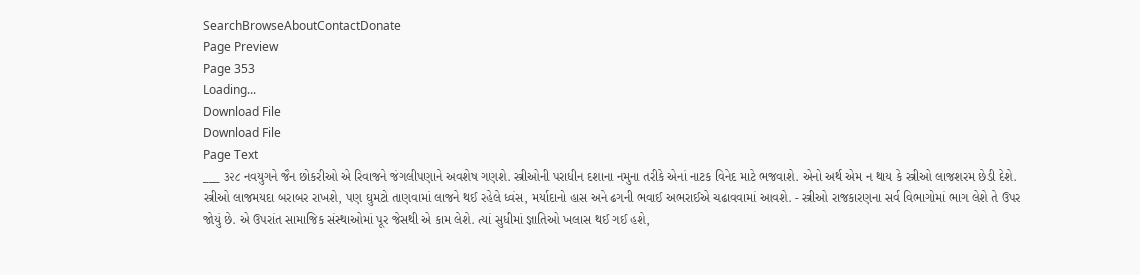SearchBrowseAboutContactDonate
Page Preview
Page 353
Loading...
Download File
Download File
Page Text
___ ૩૨૮ નવયુગને જૈન છોકરીઓ એ રિવાજને જંગલીપણાને અવશેષ ગણશે. સ્ત્રીઓની પરાધીન દશાના નમુના તરીકે એનાં નાટક વિનેદ માટે ભજવાશે. એનો અર્થ એમ ન થાય કે સ્ત્રીઓ લાજશરમ છેડી દેશે. સ્ત્રીઓ લાજમયદા બરાબર રાખશે, પણ ઘુમટો તાણવામાં લાજને થઈ રહેલે ધ્વંસ, મર્યાદાનો હાસ અને ઢગની ભવાઈ અભરાઈએ ચઢાવવામાં આવશે. - સ્ત્રીઓ રાજકારણના સર્વ વિભાગોમાં ભાગ લેશે તે ઉપર જોયું છે. એ ઉપરાંત સામાજિક સંસ્થાઓમાં પૂર જેસથી એ કામ લેશે. ત્યાં સુધીમાં જ્ઞાતિઓ ખલાસ થઈ ગઈ હશે,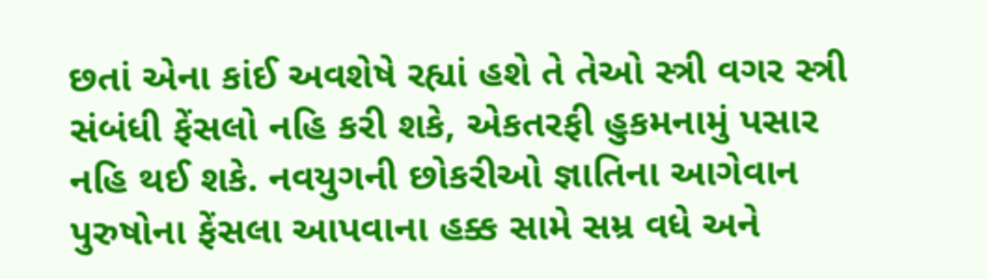છતાં એના કાંઈ અવશેષે રહ્યાં હશે તે તેઓ સ્ત્રી વગર સ્ત્રી સંબંધી ફેંસલો નહિ કરી શકે, એકતરફી હુકમનામું પસાર નહિ થઈ શકે. નવયુગની છોકરીઓ જ્ઞાતિના આગેવાન પુરુષોના ફેંસલા આપવાના હક્ક સામે સમ્ર વધે અને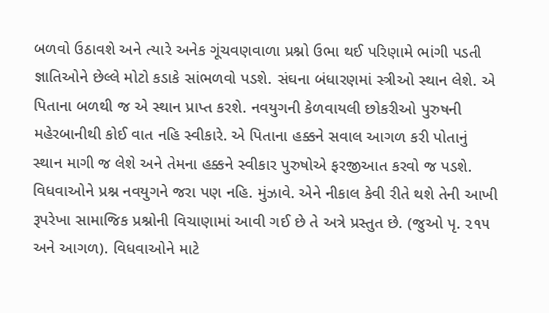બળવો ઉઠાવશે અને ત્યારે અનેક ગૂંચવણવાળા પ્રશ્નો ઉભા થઈ પરિણામે ભાંગી પડતી જ્ઞાતિઓને છેલ્લે મોટો કડાકે સાંભળવો પડશે. સંઘના બંધારણમાં સ્ત્રીઓ સ્થાન લેશે. એ પિતાના બળથી જ એ સ્થાન પ્રાપ્ત કરશે. નવયુગની કેળવાયલી છોકરીઓ પુરુષની મહેરબાનીથી કોઈ વાત નહિ સ્વીકારે. એ પિતાના હક્કને સવાલ આગળ કરી પોતાનું સ્થાન માગી જ લેશે અને તેમના હક્કને સ્વીકાર પુરુષોએ ફરજીઆત કરવો જ પડશે. વિધવાઓને પ્રશ્ન નવયુગને જરા પણ નહિ. મુંઝાવે. એને નીકાલ કેવી રીતે થશે તેની આખી રૂપરેખા સામાજિક પ્રશ્નોની વિચાણામાં આવી ગઈ છે તે અત્રે પ્રસ્તુત છે. (જુઓ પૃ. ૨૧૫ અને આગળ). વિધવાઓને માટે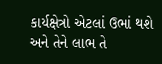કાર્યક્ષેત્રો એટલાં ઉભાં થશે અને તેને લાભ તે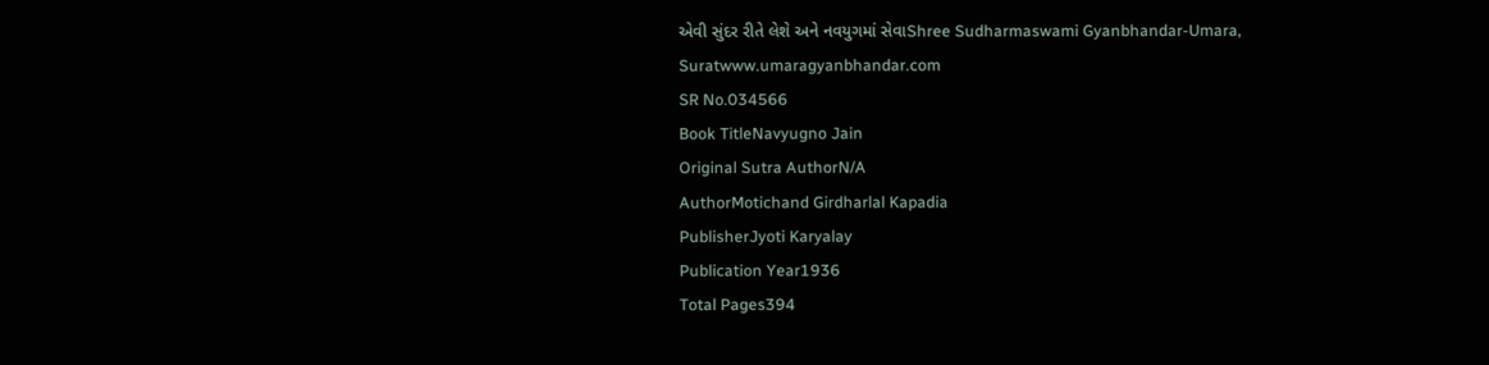એવી સુંદર રીતે લેશે અને નવયુગમાં સેવાShree Sudharmaswami Gyanbhandar-Umara, Suratwww.umaragyanbhandar.com
SR No.034566
Book TitleNavyugno Jain
Original Sutra AuthorN/A
AuthorMotichand Girdharlal Kapadia
PublisherJyoti Karyalay
Publication Year1936
Total Pages394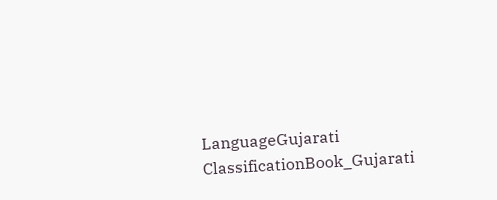LanguageGujarati
ClassificationBook_Gujarati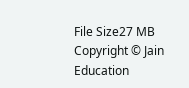File Size27 MB
Copyright © Jain Education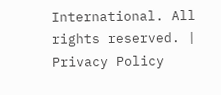International. All rights reserved. | Privacy Policy